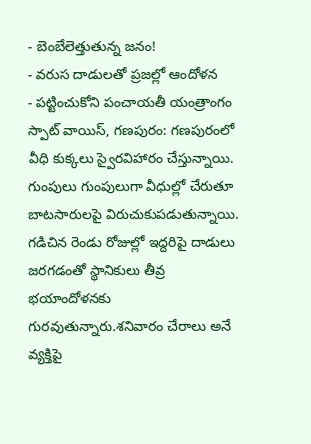- బెంబేలెత్తుతున్న జనం!
- వరుస దాడులతో ప్రజల్లో ఆందోళన
- పట్టించుకోని పంచాయతీ యంత్రాంగం
స్పాట్ వాయిస్, గణపురం: గణపురంలో వీధి కుక్కలు స్వైరవిహారం చేస్తున్నాయి. గుంపులు గుంపులుగా వీధుల్లో చేరుతూ బాటసారులపై విరుచుకుపడుతున్నాయి. గడిచిన రెండు రోజుల్లో ఇద్దరిపై దాడులు జరగడంతో స్థానికులు తీవ్ర భయాందోళనకు గురవుతున్నారు.శనివారం చేరాలు అనే వ్యక్తిపై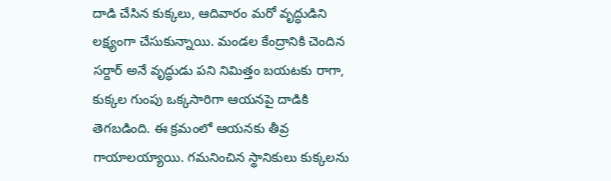దాడి చేసిన కుక్కలు, ఆదివారం మరో వృద్ధుడిని లక్ష్యంగా చేసుకున్నాయి. మండల కేంద్రానికి చెందిన సర్దార్ అనే వృద్ధుడు పని నిమిత్తం బయటకు రాగా, కుక్కల గుంపు ఒక్కసారిగా ఆయనపై దాడికి తెగబడింది. ఈ క్రమంలో ఆయనకు తీవ్ర గాయాలయ్యాయి. గమనించిన స్థానికులు కుక్కలను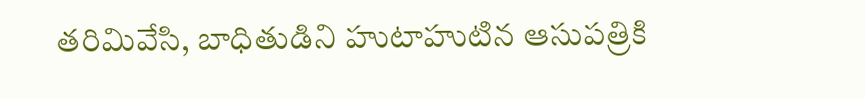తరిమివేసి, బాధితుడిని హుటాహుటిన ఆసుపత్రికి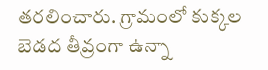తరలించారు. గ్రామంలో కుక్కల బెడద తీవ్రంగా ఉన్నా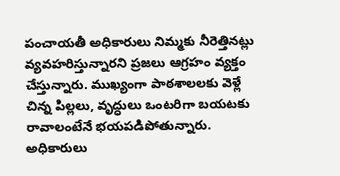పంచాయతీ అధికారులు నిమ్మకు నీరెత్తినట్లు వ్యవహరిస్తున్నారని ప్రజలు ఆగ్రహం వ్యక్తం చేస్తున్నారు. ముఖ్యంగా పాఠశాలలకు వెళ్లే చిన్న పిల్లలు, వృద్ధులు ఒంటరిగా బయటకు రావాలంటేనే భయపడిపోతున్నారు. అధికారులు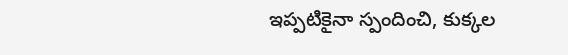ఇప్పటికైనా స్పందించి, కుక్కల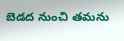బెడద నుంచి తమను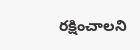రక్షించాలని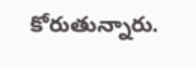కోరుతున్నారు.